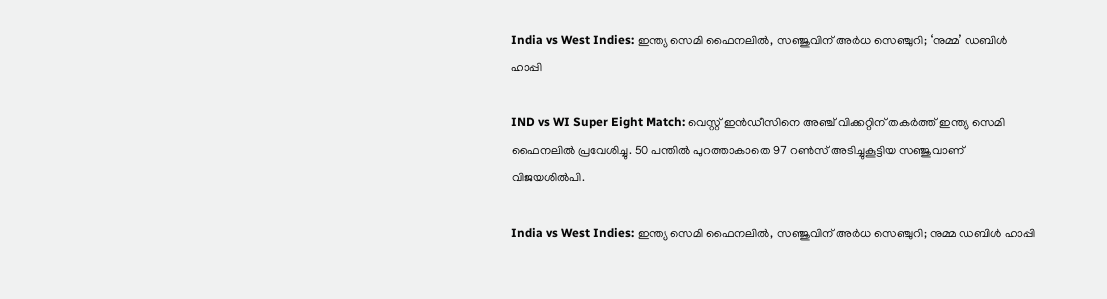India vs West Indies: ഇന്ത്യ സെമി ഫൈനലില്‍, സഞ്ജുവിന് അര്‍ധ സെഞ്ചുറി; ‘നുമ്മ’ ഡബിള്‍ ഹാപ്പി

IND vs WI Super Eight Match: വെസ്റ്റ് ഇന്‍ഡീസിനെ അഞ്ച് വിക്കറ്റിന് തകര്‍ത്ത് ഇന്ത്യ സെമി ഫൈനലില്‍ പ്രവേശിച്ചു. 50 പന്തില്‍ പുറത്താകാതെ 97 റണ്‍സ് അടിച്ചുകൂട്ടിയ സഞ്ജുവാണ് വിജയശില്‍പി.

India vs West Indies: ഇന്ത്യ സെമി ഫൈനലില്‍, സഞ്ജുവിന് അര്‍ധ സെഞ്ചുറി; നുമ്മ ഡബിള്‍ ഹാപ്പി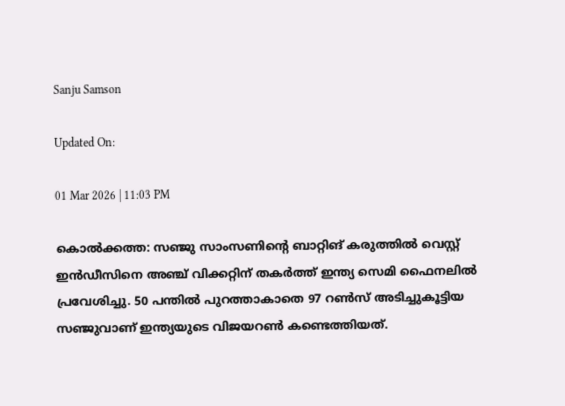Sanju Samson

Updated On:

01 Mar 2026 | 11:03 PM

കൊല്‍ക്കത്ത: സഞ്ജു സാംസണിന്റെ ബാറ്റിങ് കരുത്തില്‍ വെസ്റ്റ് ഇന്‍ഡീസിനെ അഞ്ച് വിക്കറ്റിന് തകര്‍ത്ത് ഇന്ത്യ സെമി ഫൈനലില്‍ പ്രവേശിച്ചു. 50 പന്തില്‍ പുറത്താകാതെ 97 റണ്‍സ് അടിച്ചുകൂട്ടിയ സഞ്ജുവാണ് ഇന്ത്യയുടെ വിജയറണ്‍ കണ്ടെത്തിയത്.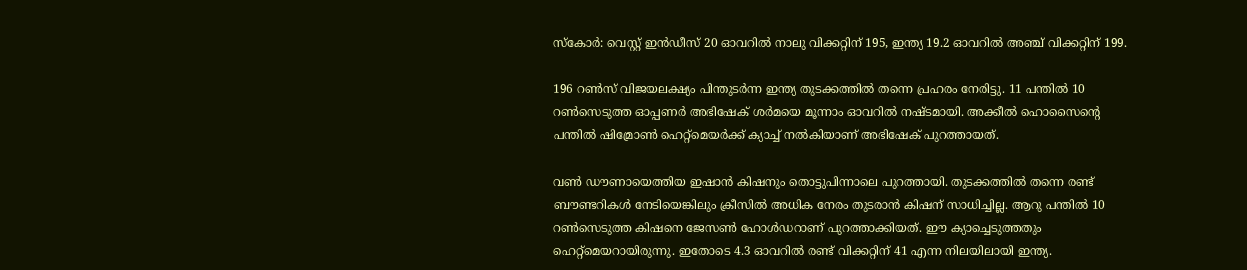സ്‌കോര്‍: വെസ്റ്റ് ഇന്‍ഡീസ് 20 ഓവറില്‍ നാലു വിക്കറ്റിന് 195, ഇന്ത്യ 19.2 ഓവറില്‍ അഞ്ച് വിക്കറ്റിന് 199.

196 റണ്‍സ് വിജയലക്ഷ്യം പിന്തുടര്‍ന്ന ഇന്ത്യ തുടക്കത്തില്‍ തന്നെ പ്രഹരം നേരിട്ടു. 11 പന്തില്‍ 10 റണ്‍സെടുത്ത ഓപ്പണര്‍ അഭിഷേക് ശര്‍മയെ മൂന്നാം ഓവറില്‍ നഷ്ടമായി. അക്കീല്‍ ഹൊസൈന്റെ പന്തില്‍ ഷിമ്രോണ്‍ ഹെറ്റ്‌മെയര്‍ക്ക് ക്യാച്ച് നല്‍കിയാണ് അഭിഷേക് പുറത്തായത്.

വണ്‍ ഡൗണായെത്തിയ ഇഷാന്‍ കിഷനും തൊട്ടുപിന്നാലെ പുറത്തായി. തുടക്കത്തില്‍ തന്നെ രണ്ട് ബൗണ്ടറികള്‍ നേടിയെങ്കിലും ക്രീസില്‍ അധിക നേരം തുടരാന്‍ കിഷന് സാധിച്ചില്ല. ആറു പന്തില്‍ 10 റണ്‍സെടുത്ത കിഷനെ ജേസണ്‍ ഹോള്‍ഡറാണ് പുറത്താക്കിയത്. ഈ ക്യാച്ചെടുത്തതും ഹെറ്റ്‌മെയറായിരുന്നു. ഇതോടെ 4.3 ഓവറില്‍ രണ്ട് വിക്കറ്റിന് 41 എന്ന നിലയിലായി ഇന്ത്യ.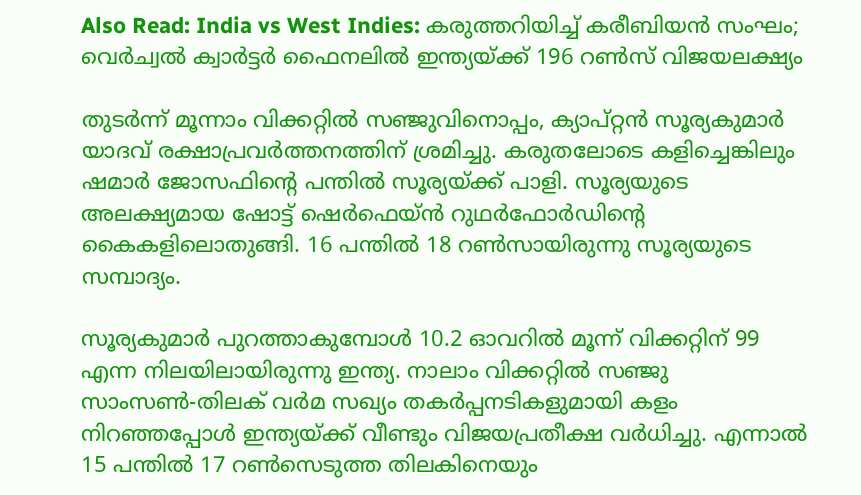Also Read: India vs West Indies: കരുത്തറിയിച്ച് കരീബിയന്‍ സംഘം; വെര്‍ച്വല്‍ ക്വാര്‍ട്ടര്‍ ഫൈനലില്‍ ഇന്ത്യയ്ക്ക് 196 റണ്‍സ് വിജയലക്ഷ്യം

തുടര്‍ന്ന് മൂന്നാം വിക്കറ്റില്‍ സഞ്ജുവിനൊപ്പം, ക്യാപ്റ്റന്‍ സൂര്യകുമാര്‍ യാദവ് രക്ഷാപ്രവര്‍ത്തനത്തിന് ശ്രമിച്ചു. കരുതലോടെ കളിച്ചെങ്കിലും ഷമാര്‍ ജോസഫിന്റെ പന്തില്‍ സൂര്യയ്ക്ക് പാളി. സൂര്യയുടെ അലക്ഷ്യമായ ഷോട്ട് ഷെര്‍ഫെയ്ന്‍ റുഥര്‍ഫോര്‍ഡിന്റെ കൈകളിലൊതുങ്ങി. 16 പന്തില്‍ 18 റണ്‍സായിരുന്നു സൂര്യയുടെ സമ്പാദ്യം.

സൂര്യകുമാര്‍ പുറത്താകുമ്പോള്‍ 10.2 ഓവറില്‍ മൂന്ന് വിക്കറ്റിന് 99 എന്ന നിലയിലായിരുന്നു ഇന്ത്യ. നാലാം വിക്കറ്റില്‍ സഞ്ജു സാംസണ്‍-തിലക് വര്‍മ സഖ്യം തകര്‍പ്പനടികളുമായി കളം നിറഞ്ഞപ്പോള്‍ ഇന്ത്യയ്ക്ക് വീണ്ടും വിജയപ്രതീക്ഷ വര്‍ധിച്ചു. എന്നാല്‍ 15 പന്തില്‍ 17 റണ്‍സെടുത്ത തിലകിനെയും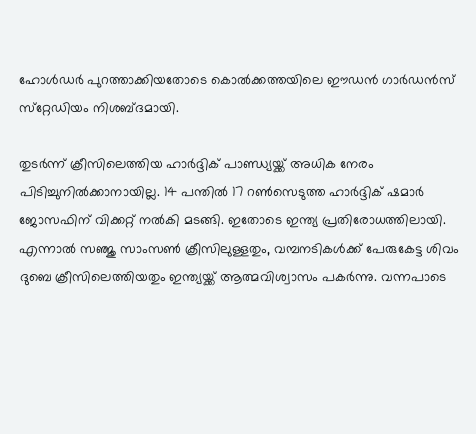ഹോള്‍ഡര്‍ പുറത്താക്കിയതോടെ കൊല്‍ക്കത്തയിലെ ഈഡന്‍ ഗാര്‍ഡന്‍സ് സ്‌റ്റേഡിയം നിശബ്ദമായി.

തുടര്‍ന്ന് ക്രീസിലെത്തിയ ഹാര്‍ദ്ദിക് പാണ്ഡ്യയ്ക്ക് അധിക നേരം പിടിച്ചുനില്‍ക്കാനായില്ല. 14 പന്തില്‍ 17 റണ്‍സെടുത്ത ഹാര്‍ദ്ദിക് ഷമാര്‍ ജോസഫിന് വിക്കറ്റ് നല്‍കി മടങ്ങി. ഇതോടെ ഇന്ത്യ പ്രതിരോധത്തിലായി. എന്നാല്‍ സഞ്ജു സാംസണ്‍ ക്രീസിലുള്ളതും, വമ്പനടികള്‍ക്ക് പേരുകേട്ട ശിവം ദുബെ ക്രീസിലെത്തിയതും ഇന്ത്യയ്ക്ക് ആത്മവിശ്വാസം പകര്‍ന്നു. വന്നപാടെ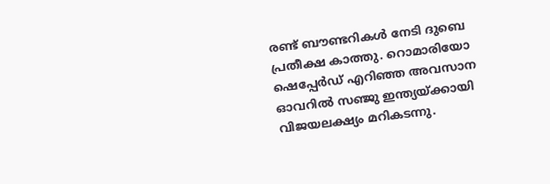രണ്ട് ബൗണ്ടറികള്‍ നേടി ദുബെ പ്രതീക്ഷ കാത്തു. റൊമാരിയോ ഷെപ്പേര്‍ഡ് എറിഞ്ഞ അവസാന ഓവറില്‍ സഞ്ജു ഇന്ത്യയ്ക്കായി വിജയലക്ഷ്യം മറികടന്നു.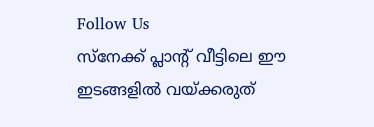Follow Us
സ്നേക്ക് പ്ലാന്റ് വീട്ടിലെ ഈ ഇടങ്ങളിൽ വയ്ക്കരുത്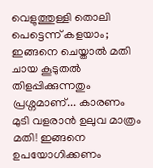വെളുത്തുള്ളി തൊലി പെട്ടെന്ന് കളയാം; ഇങ്ങനെ ചെയ്താല്‍ മതി
ചായ കൂടുതൽ തിളപ്പിക്കുന്നതും പ്രശ്നമാണ്... കാരണം
മുടി വളരാൻ ഉലുവ മാത്രം മതി! ഇങ്ങനെ ഉപയോഗിക്കണം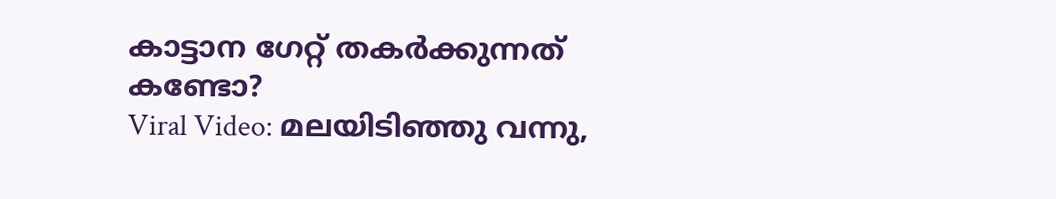കാട്ടാന ഗേറ്റ് തകർക്കുന്നത് കണ്ടോ?
Viral Video: മലയിടിഞ്ഞു വന്നു,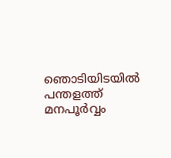ഞൊടിയിടയിൽ
പന്തളത്ത് മനപൂർവ്വം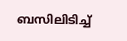ബസിലിടിച്ച്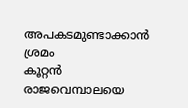അപകടമുണ്ടാക്കാൻ ശ്രമം
കൂറ്റൻ രാജവെമ്പാലയെ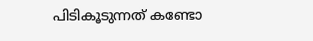പിടികൂടുന്നത് കണ്ടോ